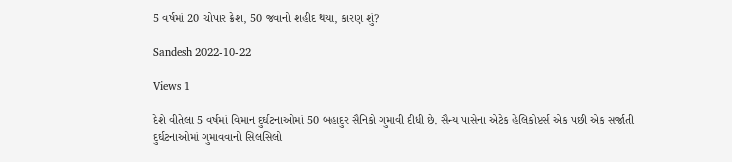5 વર્ષમાં 20 ચોપાર ક્રેશ, 50 જવાનો શહીદ થયા, કારણ શું?

Sandesh 2022-10-22

Views 1

દેશે વીતેલા 5 વર્ષમાં વિમાન દુર્ઘટનાઓમાં 50 બહાદુર સૈનિકો ગુમાવી દીધી છે. સૈન્ય પાસેના એટેક હેલિકોપ્ટર્સ એક પછી એક સર્જાતી દુર્ઘટનાઓમાં ગુમાવવાનો સિલસિલો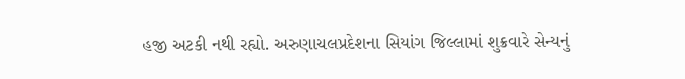હજી અટકી નથી રહ્યો. અરુણાચલપ્રદેશના સિયાંગ જિલ્લામાં શુક્રવારે સેન્યનું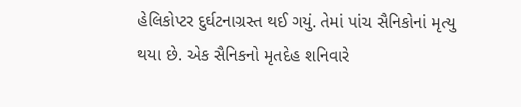હેલિકોપ્ટર દુર્ઘટનાગ્રસ્ત થઈ ગયું. તેમાં પાંચ સૈનિકોનાં મૃત્યુ થયા છે. એક સૈનિકનો મૃતદેહ શનિવારે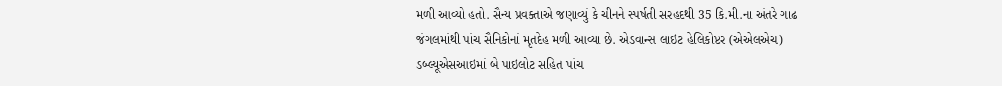મળી આવ્યો હતો. સૈન્ય પ્રવક્તાએ જણાવ્યું કે ચીનને સ્પર્ષતી સરહદથી 35 કિ.મી.ના અંતરે ગાઢ જંગલમાંથી પાંચ સૈનિકોનાં મૃતદેહ મળી આવ્યા છે. એડવાન્સ લાઇટ હેલિકોપ્ટર (એએલએચ) ડબ્લ્યૂએસઆઇમાં બે પાઇલોટ સહિત પાંચ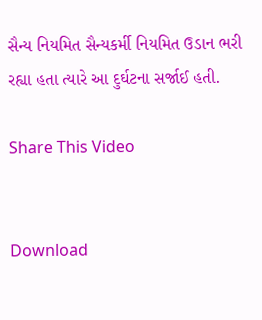સૈન્ય નિયમિત સૈન્યકર્મી નિયમિત ઉડાન ભરી રહ્યા હતા ત્યારે આ દુર્ઘટના સર્જાઈ હતી.

Share This Video


Download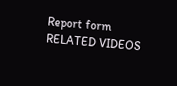Report form
RELATED VIDEOS